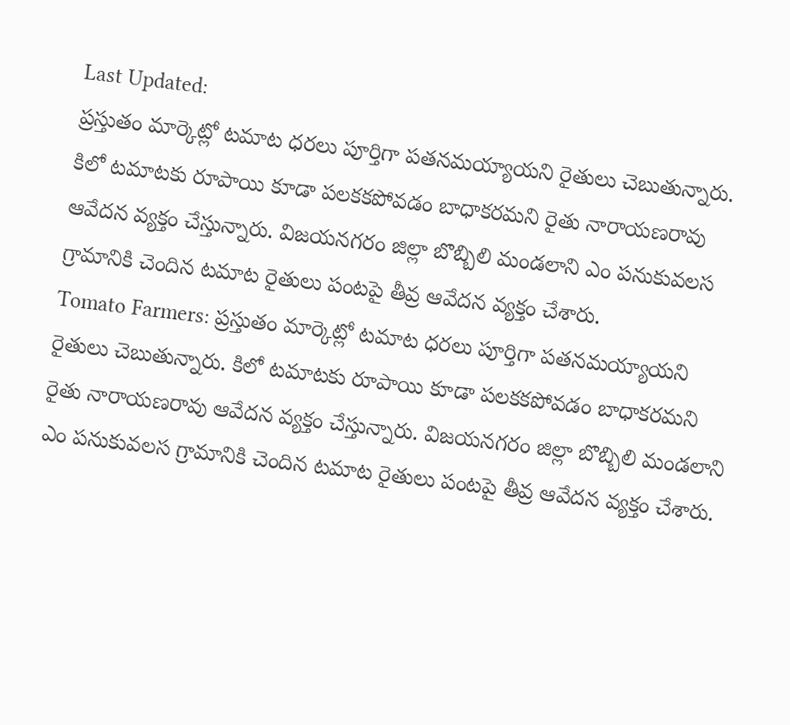Last Updated:
ప్రస్తుతం మార్కెట్లో టమాట ధరలు పూర్తిగా పతనమయ్యాయని రైతులు చెబుతున్నారు. కిలో టమాటకు రూపాయి కూడా పలకకపోవడం బాధాకరమని రైతు నారాయణరావు ఆవేదన వ్యక్తం చేస్తున్నారు. విజయనగరం జిల్లా బొబ్బిలి మండలాని ఎం పనుకువలస గ్రామానికి చెందిన టమాట రైతులు పంటపై తీవ్ర ఆవేదన వ్యక్తం చేశారు.
Tomato Farmers: ప్రస్తుతం మార్కెట్లో టమాట ధరలు పూర్తిగా పతనమయ్యాయని రైతులు చెబుతున్నారు. కిలో టమాటకు రూపాయి కూడా పలకకపోవడం బాధాకరమని రైతు నారాయణరావు ఆవేదన వ్యక్తం చేస్తున్నారు. విజయనగరం జిల్లా బొబ్బిలి మండలాని ఎం పనుకువలస గ్రామానికి చెందిన టమాట రైతులు పంటపై తీవ్ర ఆవేదన వ్యక్తం చేశారు.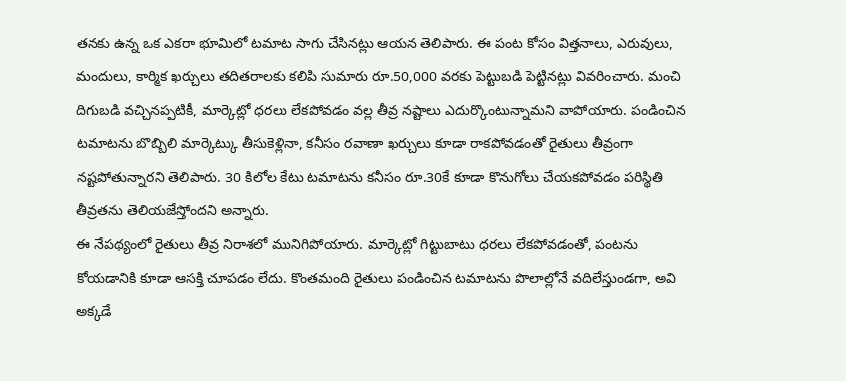తనకు ఉన్న ఒక ఎకరా భూమిలో టమాట సాగు చేసినట్లు ఆయన తెలిపారు. ఈ పంట కోసం విత్తనాలు, ఎరువులు, మందులు, కార్మిక ఖర్చులు తదితరాలకు కలిపి సుమారు రూ.50,000 వరకు పెట్టుబడి పెట్టినట్లు వివరించారు. మంచి దిగుబడి వచ్చినప్పటికీ, మార్కెట్లో ధరలు లేకపోవడం వల్ల తీవ్ర నష్టాలు ఎదుర్కొంటున్నామని వాపోయారు. పండించిన టమాటను బొబ్బిలి మార్కెట్కు తీసుకెళ్లినా, కనీసం రవాణా ఖర్చులు కూడా రాకపోవడంతో రైతులు తీవ్రంగా నష్టపోతున్నారని తెలిపారు. 30 కిలోల కేటు టమాటను కనీసం రూ.30కే కూడా కొనుగోలు చేయకపోవడం పరిస్థితి తీవ్రతను తెలియజేస్తోందని అన్నారు.
ఈ నేపథ్యంలో రైతులు తీవ్ర నిరాశలో మునిగిపోయారు. మార్కెట్లో గిట్టుబాటు ధరలు లేకపోవడంతో, పంటను కోయడానికి కూడా ఆసక్తి చూపడం లేదు. కొంతమంది రైతులు పండించిన టమాటను పొలాల్లోనే వదిలేస్తుండగా, అవి అక్కడే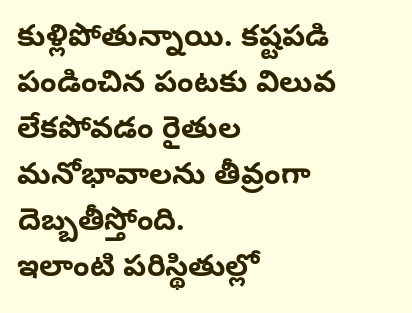కుళ్లిపోతున్నాయి. కష్టపడి పండించిన పంటకు విలువ లేకపోవడం రైతుల మనోభావాలను తీవ్రంగా దెబ్బతీస్తోంది.
ఇలాంటి పరిస్థితుల్లో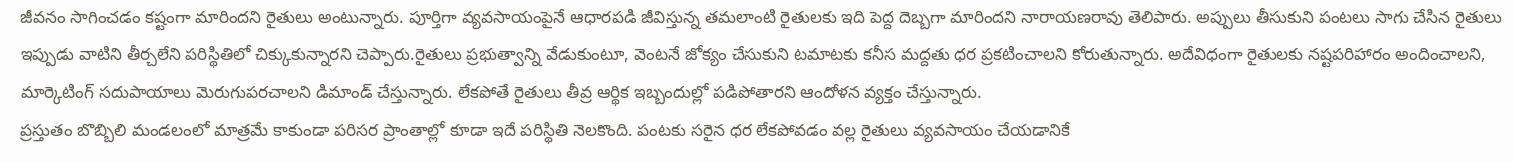జీవనం సాగించడం కష్టంగా మారిందని రైతులు అంటున్నారు. పూర్తిగా వ్యవసాయంపైనే ఆధారపడి జీవిస్తున్న తమలాంటి రైతులకు ఇది పెద్ద దెబ్బగా మారిందని నారాయణరావు తెలిపారు. అప్పులు తీసుకుని పంటలు సాగు చేసిన రైతులు ఇప్పుడు వాటిని తీర్చలేని పరిస్థితిలో చిక్కుకున్నారని చెప్పారు.రైతులు ప్రభుత్వాన్ని వేడుకుంటూ, వెంటనే జోక్యం చేసుకుని టమాటకు కనీస మద్దతు ధర ప్రకటించాలని కోరుతున్నారు. అదేవిధంగా రైతులకు నష్టపరిహారం అందించాలని, మార్కెటింగ్ సదుపాయాలు మెరుగుపరచాలని డిమాండ్ చేస్తున్నారు. లేకపోతే రైతులు తీవ్ర ఆర్థిక ఇబ్బందుల్లో పడిపోతారని ఆందోళన వ్యక్తం చేస్తున్నారు.
ప్రస్తుతం బొబ్బిలి మండలంలో మాత్రమే కాకుండా పరిసర ప్రాంతాల్లో కూడా ఇదే పరిస్థితి నెలకొంది. పంటకు సరైన ధర లేకపోవడం వల్ల రైతులు వ్యవసాయం చేయడానికే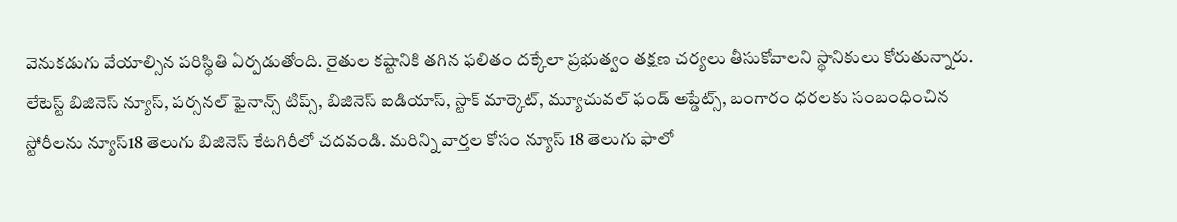వెనుకడుగు వేయాల్సిన పరిస్థితి ఏర్పడుతోంది. రైతుల కష్టానికి తగిన ఫలితం దక్కేలా ప్రభుత్వం తక్షణ చర్యలు తీసుకోవాలని స్థానికులు కోరుతున్నారు.
లేటెస్ట్ బిజినెస్ న్యూస్, పర్సనల్ ఫైనాన్స్ టిప్స్, బిజినెస్ ఐడియాస్, స్టాక్ మార్కెట్, మ్యూచువల్ ఫండ్ అప్డేట్స్, బంగారం ధరలకు సంబంధించిన స్టోరీలను న్యూస్18 తెలుగు బిజినెస్ కేటగిరీలో చదవండి. మరిన్ని వార్తల కోసం న్యూస్ 18 తెలుగు ఫాలో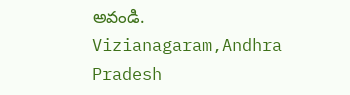అవండి.
Vizianagaram,Andhra Pradesh